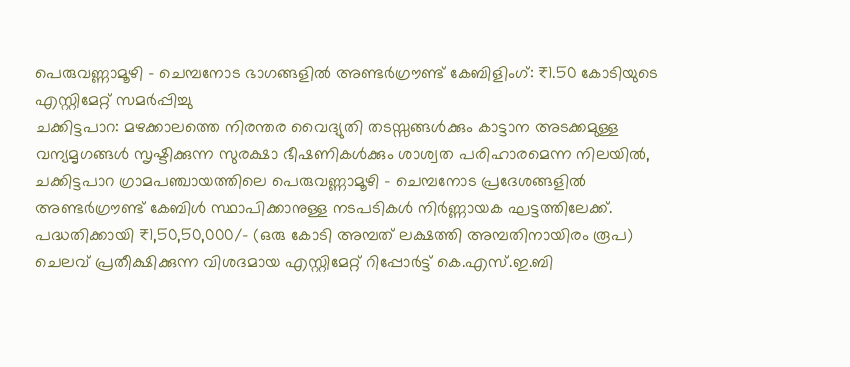പെരുവണ്ണാമൂഴി - ചെമ്പനോട ഭാഗങ്ങളിൽ അണ്ടർഗ്രൗണ്ട് കേബിളിംഗ്: ₹1.50 കോടിയുടെ എസ്റ്റിമേറ്റ് സമർപ്പിച്ചു
ചക്കിട്ടപാറ: മഴക്കാലത്തെ നിരന്തര വൈദ്യുതി തടസ്സങ്ങൾക്കും കാട്ടാന അടക്കമുള്ള വന്യമൃഗങ്ങൾ സൃഷ്ടിക്കുന്ന സുരക്ഷാ ഭീഷണികൾക്കും ശാശ്വത പരിഹാരമെന്ന നിലയിൽ, ചക്കിട്ടപാറ ഗ്രാമപഞ്ചായത്തിലെ പെരുവണ്ണാമൂഴി - ചെമ്പനോട പ്രദേശങ്ങളിൽ അണ്ടർഗ്രൗണ്ട് കേബിൾ സ്ഥാപിക്കാനുള്ള നടപടികൾ നിർണ്ണായക ഘട്ടത്തിലേക്ക്. പദ്ധതിക്കായി ₹1,50,50,000/- (ഒരു കോടി അമ്പത് ലക്ഷത്തി അമ്പതിനായിരം രൂപ) ചെലവ് പ്രതീക്ഷിക്കുന്ന വിശദമായ എസ്റ്റിമേറ്റ് റിപ്പോർട്ട് കെ.എസ്.ഇ.ബി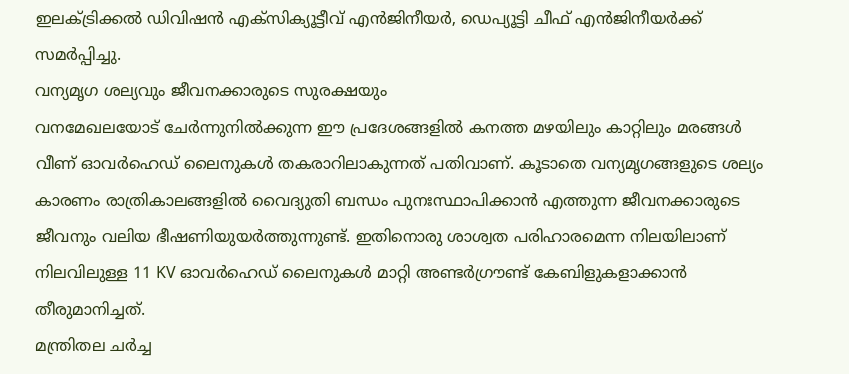ഇലക്ട്രിക്കൽ ഡിവിഷൻ എക്സിക്യൂട്ടീവ് എൻജിനീയർ, ഡെപ്യൂട്ടി ചീഫ് എൻജിനീയർക്ക് സമർപ്പിച്ചു.
വന്യമൃഗ ശല്യവും ജീവനക്കാരുടെ സുരക്ഷയും
വനമേഖലയോട് ചേർന്നുനിൽക്കുന്ന ഈ പ്രദേശങ്ങളിൽ കനത്ത മഴയിലും കാറ്റിലും മരങ്ങൾ വീണ് ഓവർഹെഡ് ലൈനുകൾ തകരാറിലാകുന്നത് പതിവാണ്. കൂടാതെ വന്യമൃഗങ്ങളുടെ ശല്യം കാരണം രാത്രികാലങ്ങളിൽ വൈദ്യുതി ബന്ധം പുനഃസ്ഥാപിക്കാൻ എത്തുന്ന ജീവനക്കാരുടെ ജീവനും വലിയ ഭീഷണിയുയർത്തുന്നുണ്ട്. ഇതിനൊരു ശാശ്വത പരിഹാരമെന്ന നിലയിലാണ് നിലവിലുള്ള 11 KV ഓവർഹെഡ് ലൈനുകൾ മാറ്റി അണ്ടർഗ്രൗണ്ട് കേബിളുകളാക്കാൻ തീരുമാനിച്ചത്.
മന്ത്രിതല ചർച്ച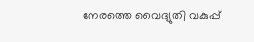നേരത്തെ വൈദ്യുതി വകുപ്പ്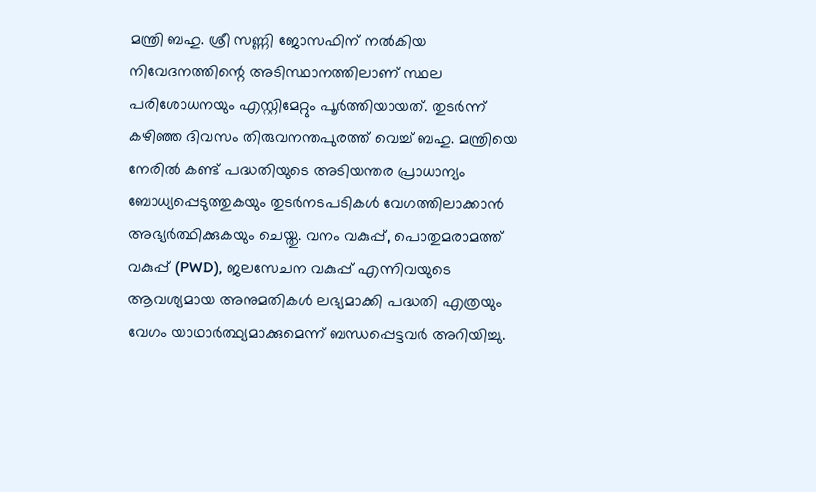മന്ത്രി ബഹു. ശ്രീ സണ്ണി ജോസഫിന് നൽകിയ നിവേദനത്തിന്റെ അടിസ്ഥാനത്തിലാണ് സ്ഥല പരിശോധനയും എസ്റ്റിമേറ്റും പൂർത്തിയായത്. തുടർന്ന് കഴിഞ്ഞ ദിവസം തിരുവനന്തപുരത്ത് വെച്ച് ബഹു. മന്ത്രിയെ നേരിൽ കണ്ട് പദ്ധതിയുടെ അടിയന്തര പ്രാധാന്യം ബോധ്യപ്പെടുത്തുകയും തുടർനടപടികൾ വേഗത്തിലാക്കാൻ അഭ്യർത്ഥിക്കുകയും ചെയ്തു. വനം വകുപ്പ്, പൊതുമരാമത്ത് വകുപ്പ് (PWD), ജലസേചന വകുപ്പ് എന്നിവയുടെ ആവശ്യമായ അനുമതികൾ ലഭ്യമാക്കി പദ്ധതി എത്രയും വേഗം യാഥാർത്ഥ്യമാക്കുമെന്ന് ബന്ധപ്പെട്ടവർ അറിയിച്ചു.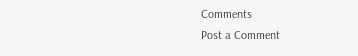Comments
Post a Comment